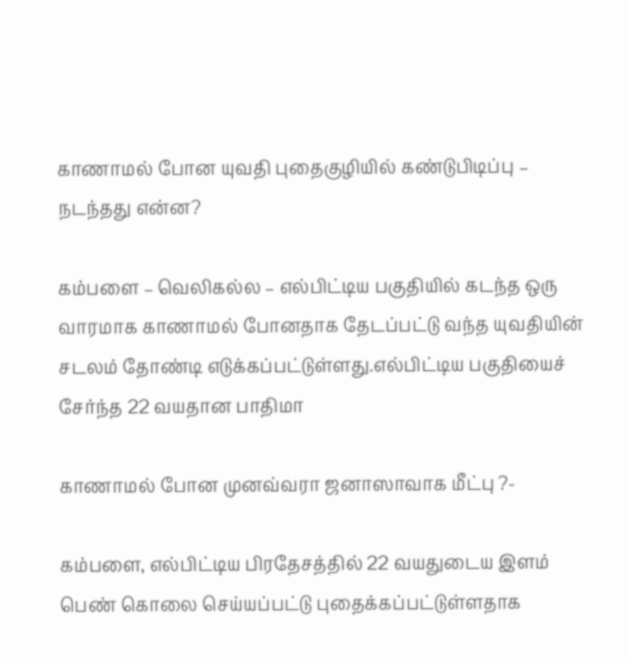காணாமல் போன யுவதி புதைகுழியில் கண்டுபிடிப்பு – நடந்தது என்ன?

கம்பளை – வெலிகல்ல – எல்பிட்டிய பகுதியில் கடந்த ஒரு வாரமாக காணாமல் போனதாக தேடப்பட்டு வந்த யுவதியின் சடலம் தோண்டி எடுக்கப்பட்டுள்ளது.எல்பிட்டிய பகுதியைச் சேர்ந்த 22 வயதான பாதிமா

காணாமல் போன முனவ்வரா ஜனாஸாவாக மீட்பு ?-

கம்பளை, எல்பிட்டிய பிரதேசத்தில் 22 வயதுடைய இளம் பெண் கொலை செய்யப்பட்டு புதைக்கப்பட்டுள்ளதாக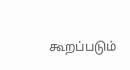கூறப்படும்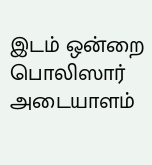இடம் ஒன்றை பொலிஸார் அடையாளம்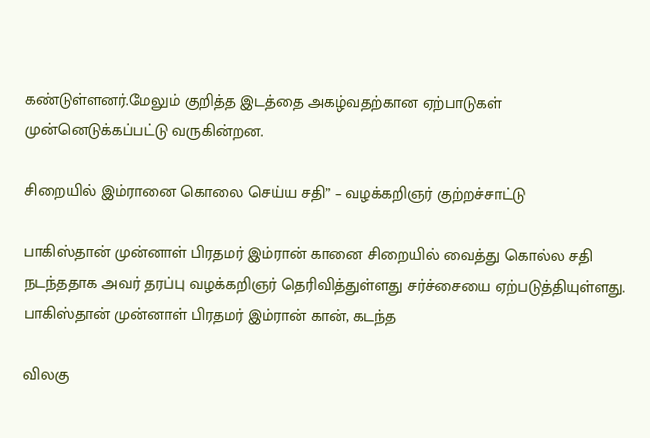கண்டுள்ளனர்.மேலும் குறித்த இடத்தை அகழ்வதற்கான ஏற்பாடுகள் முன்னெடுக்கப்பட்டு வருகின்றன.

சிறையில் இம்ரானை கொலை செய்ய சதி” – வழக்கறிஞர் குற்றச்சாட்டு

பாகிஸ்தான் முன்னாள் பிரதமர் இம்ரான் கானை சிறையில் வைத்து கொல்ல சதி நடந்ததாக அவர் தரப்பு வழக்கறிஞர் தெரிவித்துள்ளது சர்ச்சையை ஏற்படுத்தியுள்ளது. பாகிஸ்தான் முன்னாள் பிரதமர் இம்ரான் கான், கடந்த

விலகு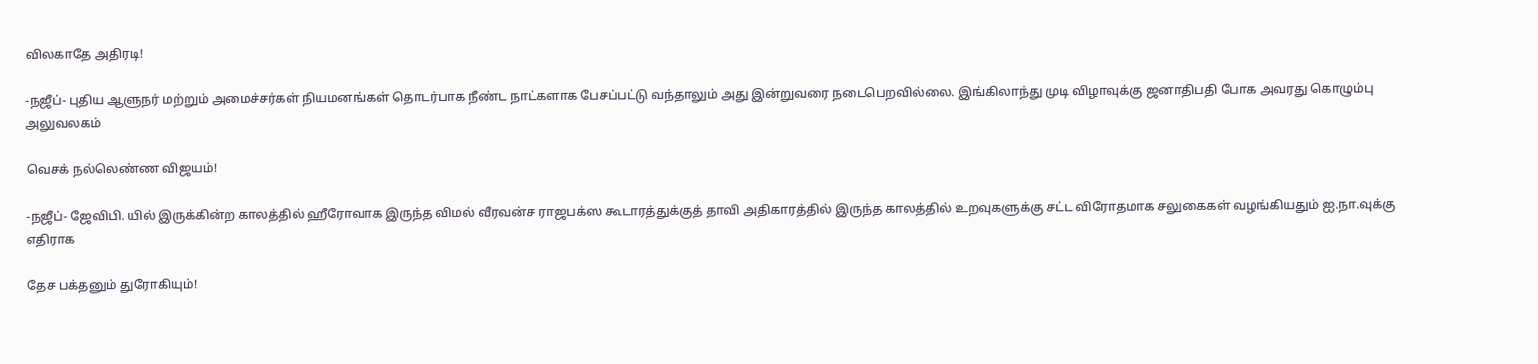விலகாதே அதிரடி!

-நஜீப்- புதிய ஆளுநர் மற்றும் அமைச்சர்கள் நியமனங்கள் தொடர்பாக நீண்ட நாட்களாக பேசப்பட்டு வந்தாலும் அது இன்றுவரை நடைபெறவில்லை. இங்கிலாந்து முடி விழாவுக்கு ஜனாதிபதி போக அவரது கொழும்பு அலுவலகம்

வெசக் நல்லெண்ண விஜயம்!

-நஜீப்- ஜேவிபி. யில் இருக்கின்ற காலத்தில் ஹீரோவாக இருந்த விமல் வீரவன்ச ராஜபக்ஸ கூடாரத்துக்குத் தாவி அதிகாரத்தில் இருந்த காலத்தில் உறவுகளுக்கு சட்ட விரோதமாக சலுகைகள் வழங்கியதும் ஐ.நா.வுக்கு எதிராக

தேச பக்தனும் துரோகியும்!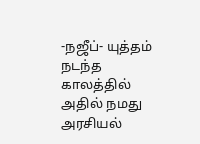-நஜீப்- யுத்தம் நடந்த காலத்தில் அதில் நமது அரசியல்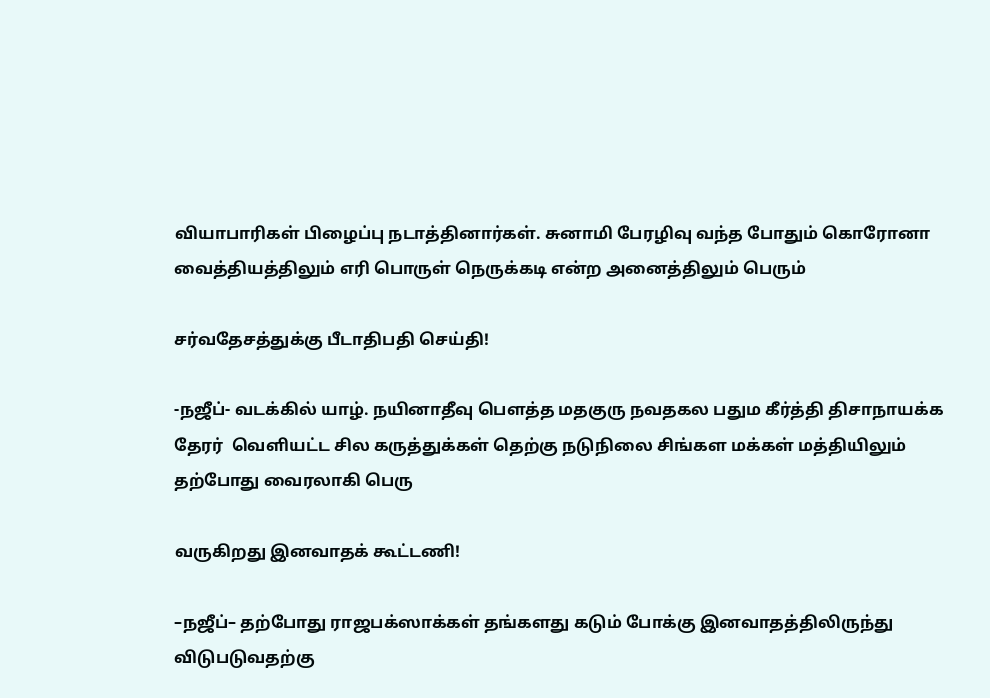வியாபாரிகள் பிழைப்பு நடாத்தினார்கள். சுனாமி பேரழிவு வந்த போதும் கொரோனா வைத்தியத்திலும் எரி பொருள் நெருக்கடி என்ற அனைத்திலும் பெரும்

சர்வதேசத்துக்கு பீடாதிபதி செய்தி!

-நஜீப்- வடக்கில் யாழ். நயினாதீவு பௌத்த மதகுரு நவதகல பதும கீர்த்தி திசாநாயக்க தேரர்  வெளியட்ட சில கருத்துக்கள் தெற்கு நடுநிலை சிங்கள மக்கள் மத்தியிலும் தற்போது வைரலாகி பெரு

வருகிறது இனவாதக் கூட்டணி!

–நஜீப்– தற்போது ராஜபக்ஸாக்கள் தங்களது கடும் போக்கு இனவாதத்திலிருந்து விடுபடுவதற்கு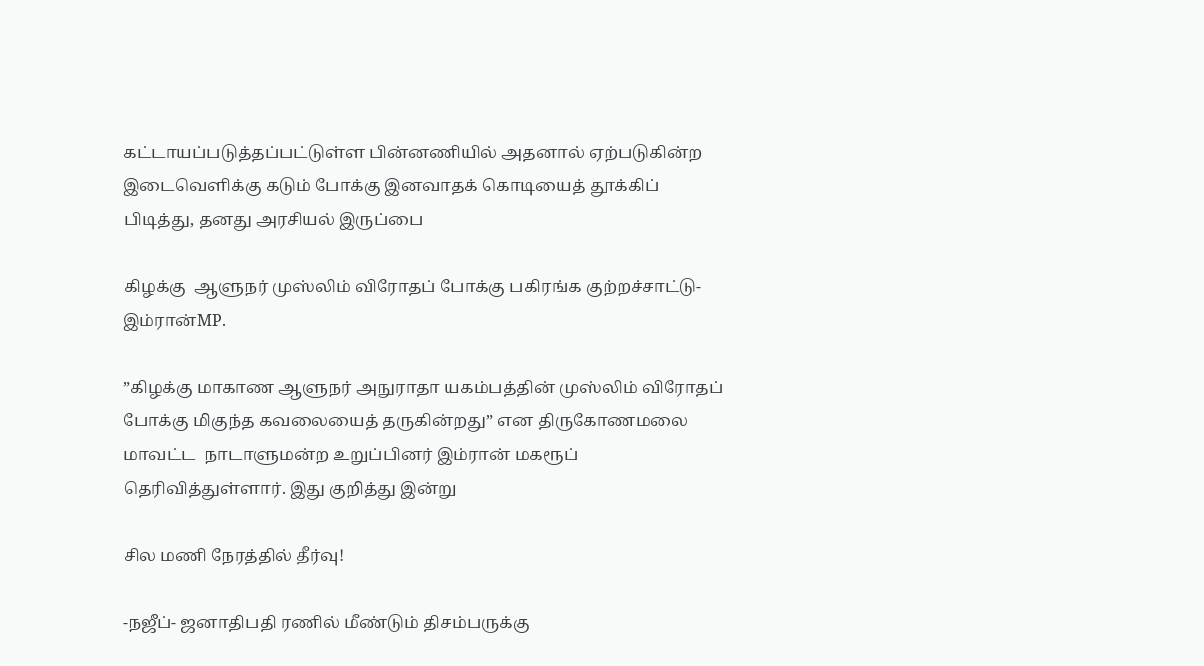கட்டாயப்படுத்தப்பட்டுள்ள பின்னணியில் அதனால் ஏற்படுகின்ற இடைவெளிக்கு கடும் போக்கு இனவாதக் கொடியைத் தூக்கிப் பிடித்து, தனது அரசியல் இருப்பை

கிழக்கு  ஆளுநர் முஸ்லிம் விரோதப் போக்கு பகிரங்க குற்றச்சாட்டு-இம்ரான்MP.

”கிழக்கு மாகாண ஆளுநர் அநுராதா யகம்பத்தின் முஸ்லிம் விரோதப் போக்கு மிகுந்த கவலையைத் தருகின்றது” என திருகோணமலை மாவட்ட  நாடாளுமன்ற உறுப்பினர் இம்ரான் மகரூப் தெரிவித்துள்ளார். இது குறித்து இன்று

சில மணி நேரத்தில் தீர்வு!

-நஜீப்- ஜனாதிபதி ரணில் மீண்டும் திசம்பருக்கு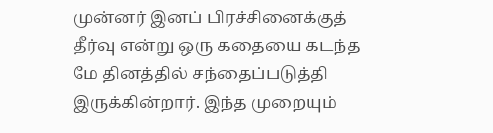முன்னர் இனப் பிரச்சினைக்குத் தீர்வு என்று ஒரு கதையை கடந்த மே தினத்தில் சந்தைப்படுத்தி இருக்கின்றார். இந்த முறையும்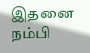இதனை நம்பி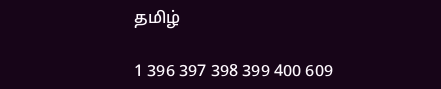தமிழ்

1 396 397 398 399 400 609